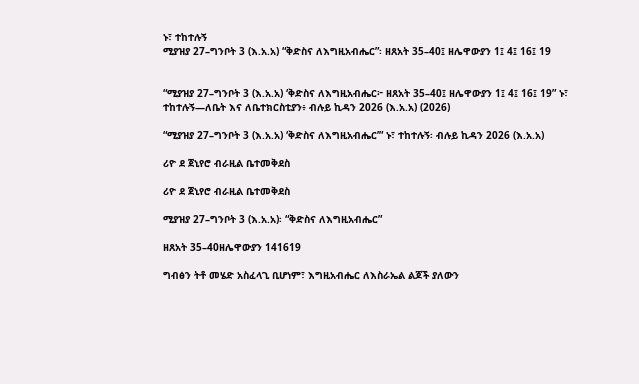ኑ፣ ተከተሉኝ
ሚያዝያ 27–ግንቦት 3 (እ.አ.አ) “ቅድስና ለእግዚአብሔር”፡ ዘጸአት 35–40፤ ዘሌዋውያን 1፤ 4፤ 16፤ 19


“ሚያዝያ 27–ግንቦት 3 (እ.አ.አ) ‘ቅድስና ለእግዚአብሔር፦ ዘጸአት 35–40፤ ዘሌዋውያን 1፤ 4፤ 16፤ 19” ኑ፣ ተከተሉኝ—ለቤት እና ለቤተክርስቲያን፥ ብሉይ ኪዳን 2026 (እ.አ.አ) (2026)

“ሚያዝያ 27–ግንቦት 3 (እ.አ.አ) ‘ቅድስና ለእግዚአብሔር’” ኑ፣ ተከተሉኝ፡ ብሉይ ኪዳን 2026 (እ.አ.አ)

ሪዮ ደ ጀኒየሮ ብራዚል ቤተመቅደስ

ሪዮ ደ ጀኒየሮ ብራዚል ቤተመቅደስ

ሚያዝያ 27–ግንቦት 3 (እ.አ.አ)፡ “ቅድስና ለእግዚአብሔር”

ዘጸአት 35–40ዘሌዋውያን 141619

ግብፅን ትቶ መሄድ አስፈላጊ ቢሆነም፣ እግዚአብሔር ለእስራኤል ልጆች ያለውን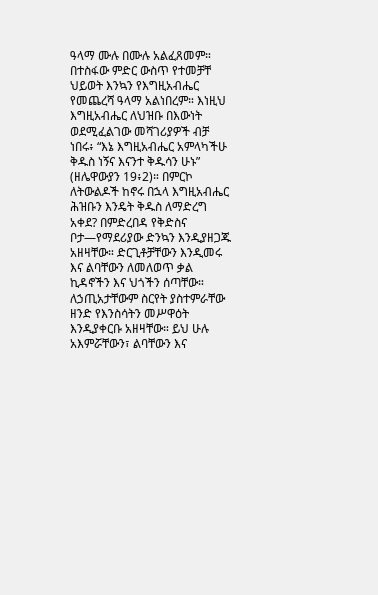ዓላማ ሙሉ በሙሉ አልፈጸመም። በተስፋው ምድር ውስጥ የተመቻቸ ህይወት እንኳን የእግዚአብሔር የመጨረሻ ዓላማ አልነበረም። እነዚህ እግዚአብሔር ለህዝቡ በእውነት ወደሚፈልገው መሻገሪያዎች ብቻ ነበሩ፥ “እኔ እግዚአብሔር አምላካችሁ ቅዱስ ነኝና እናንተ ቅዱሳን ሁኑ” (ዘሌዋውያን 19፥2)። በምርኮ ለትውልዶች ከኖሩ በኋላ እግዚአብሔር ሕዝቡን እንዴት ቅዱስ ለማድረግ አቀደ? በምድረበዳ የቅድስና ቦታ—የማደሪያው ድንኳን እንዲያዘጋጁ አዘዛቸው። ድርጊቶቻቸውን እንዲመሩ እና ልባቸውን ለመለወጥ ቃል ኪዳኖችን እና ህጎችን ሰጣቸው። ለኃጢአታቸውም ስርየት ያስተምራቸው ዘንድ የእንስሳትን መሥዋዕት እንዲያቀርቡ አዘዛቸው። ይህ ሁሉ አእምሯቸውን፣ ልባቸውን እና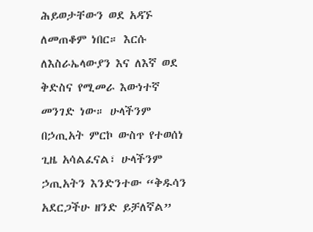ሕይወታቸውን ወደ አዳኙ ለመጠቆም ነበር። እርሱ ለእስራኤላውያን እና ለእኛ ወደ ቅድስና የሚመራ እውነተኛ መንገድ ነው። ሁላችንም በኃጢአት ምርኮ ውስጥ የተወሰነ ጊዜ አሳልፈናል፣ ሁላችንም ኃጢአትን እንድንተው “ቅዱሳን አደርጋችሁ ዘንድ ይቻለኛል”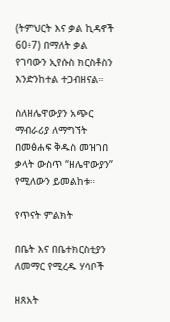(ትምህርት እና ቃል ኪዳኖች 60፥7) በማለት ቃል የገባውን ኢየሱስ ክርስቶስን እንድንከተል ተጋብዘናል።

ስለዘሌዋውያን አጭር ማብራሪያ ለማግኘት በመፅሐፍ ቅዱስ መዝገበ ቃላት ውስጥ “ዘሌዋውያን” የሚለውን ይመልከቱ።

የጥናት ምልክት

በቤት እና በቤተክርስቲያን ለመማር የሚረዱ ሃሳቦች

ዘጸአት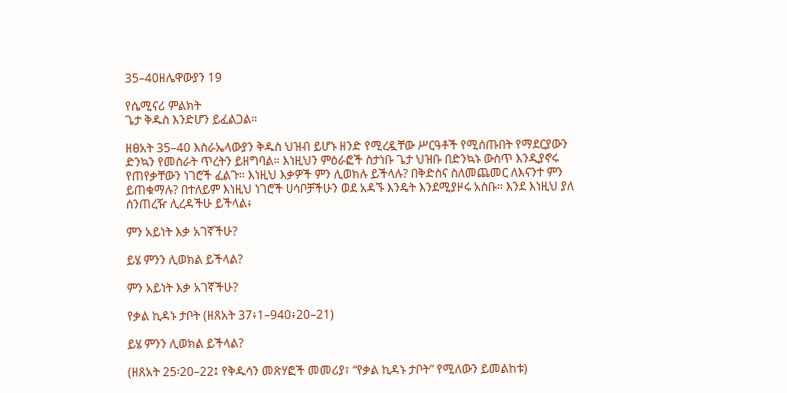35–40ዘሌዋውያን 19

የሴሚናሪ ምልክት
ጌታ ቅዱስ እንድሆን ይፈልጋል።

ዘፀአት 35–40 እስራኤላውያን ቅዱስ ህዝብ ይሆኑ ዘንድ የሚረዷቸው ሥርዓቶች የሚሰጡበት የማደርያውን ድንኳን የመስራት ጥረትን ይዘግባል። እነዚህን ምዕራፎች ስታነቡ ጌታ ህዝቡ በድንኳኑ ውስጥ እንዲያኖሩ የጠየቃቸውን ነገሮች ፈልጉ። እነዚህ እቃዎች ምን ሊወክሉ ይችላሉ? በቅድስና ስለመጨመር ለእናንተ ምን ይጠቁማሉ? በተለይም እነዚህ ነገሮች ሀሳቦቻችሁን ወደ አዳኙ እንዴት እንደሚያዞሩ አስቡ። እንደ እነዚህ ያለ ሰንጠረዥ ሊረዳችሁ ይችላል፥

ምን አይነት እቃ አገኛችሁ?

ይሄ ምንን ሊወክል ይችላል?

ምን አይነት እቃ አገኛችሁ?

የቃል ኪዳኑ ታቦት (ዘጸአት 37፥1–940፥20–21)

ይሄ ምንን ሊወክል ይችላል?

(ዘጸአት 25፡20–22፤ የቅዱሳን መጽሃፎች መመሪያ፣ “የቃል ኪዳኑ ታቦት” የሚለውን ይመልከቱ)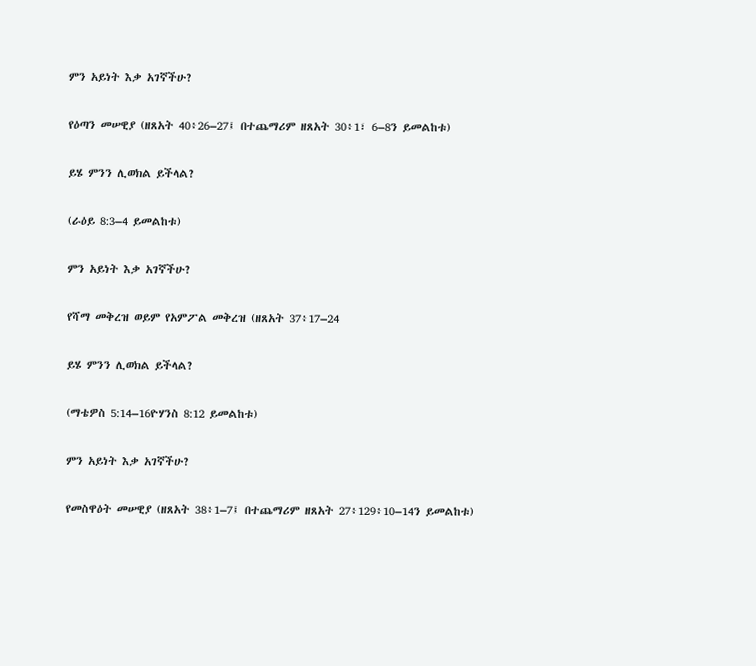ምን አይነት እቃ አገኛችሁ?

የዕጣን መሠዊያ (ዘጸአት 40፥26–27፤ በተጨማሪም ዘጸአት 30፥1፣ 6–8ን ይመልከቱ)

ይሄ ምንን ሊወክል ይችላል?

(ራዕይ 8:3–4 ይመልከቱ)

ምን አይነት እቃ አገኛችሁ?

የሻማ መቅረዝ ወይም የአምፖል መቅረዝ (ዘጸአት 37፥17–24

ይሄ ምንን ሊወክል ይችላል?

(ማቴዎስ 5:14–16ዮሃንስ 8:12 ይመልከቱ)

ምን አይነት እቃ አገኛችሁ?

የመስዋዕት መሠዊያ (ዘጸአት 38፥1–7፤ በተጨማሪም ዘጸአት 27፥129፥10–14ን ይመልከቱ)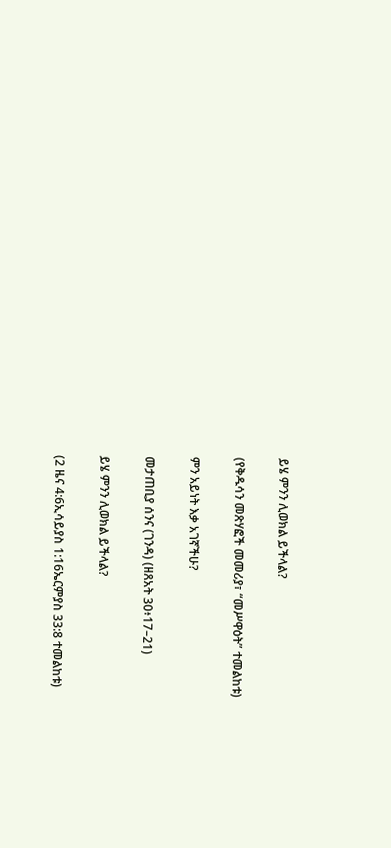ይሄ ምንን ሊወክል ይችላል?

(የቅዱሳን መጽሃፎች መመሪያ፣ “መሥዋዕት” ተመልከቱ)

ምን አይነት እቃ አገኛችሁ?

መታጠቢያ ሰንና (ገንዳ) (ዘጸአት 30፥17–21)

ይሄ ምንን ሊወክል ይችላል?

(2 ዜና 4:6ኢሳይያስ 1:16ኤርምያስ 33:8 ተመልከቱ)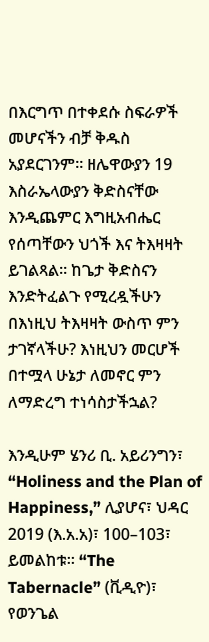በእርግጥ በተቀደሱ ስፍራዎች መሆናችን ብቻ ቅዱስ አያደርገንም። ዘሌዋውያን 19 እስራኤላውያን ቅድስናቸው እንዲጨምር እግዚአብሔር የሰጣቸውን ህጎች እና ትእዛዛት ይገልጻል። ከጌታ ቅድስናን እንድትፈልጉ የሚረዷችሁን በእነዚህ ትእዛዛት ውስጥ ምን ታገኛላችሁ? እነዚህን መርሆች በተሟላ ሁኔታ ለመኖር ምን ለማድረግ ተነሳስታችኋል?

እንዲሁም ሄንሪ ቢ. አይሪንግን፣ “Holiness and the Plan of Happiness,” ሊያሆና፣ ህዳር 2019 (እ.አ.አ)፣ 100–103፣ ይመልከቱ። “The Tabernacle” (ቪዲዮ)፣ የወንጌል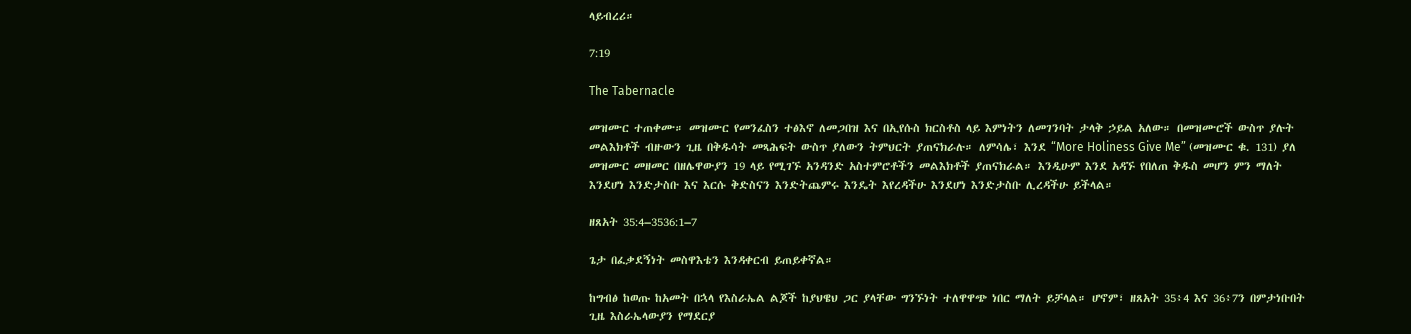ላይብረሪ።

7:19

The Tabernacle

መዝሙር ተጠቀሙ። መዝሙር የመንፈስን ተፅእኖ ለመጋበዝ እና በኢየሱስ ክርስቶስ ላይ እምነትን ለመገንባት ታላቅ ኃይል አለው። በመዝሙሮች ውስጥ ያሉት መልእክቶች ብዙውን ጊዜ በቅዱሳት መጻሕፍት ውስጥ ያለውን ትምህርት ያጠናክራሉ። ለምሳሌ፣ እንደ “More Holiness Give Me” (መዝሙር ቁ. 131) ያለ መዝሙር መዘመር በዘሌዋውያን 19 ላይ የሚገኙ አንዳንድ አስተምሮቶችን መልእክቶች ያጠናክራል። እንዲሁም እንደ አዳኙ የበለጠ ቅዱስ መሆን ምን ማለት እንደሆነ እንድታስቡ እና እርሱ ቅድስናን እንድትጨምሩ እንዴት እየረዳችሁ እንደሆነ እንድታስቡ ሊረዳችሁ ይችላል።

ዘጸአት 35:4–3536:1–7

ጌታ በፈቃደኝነት መስዋእቴን እንዳቀርብ ይጠይቀኛል።

ከግብፅ ከወጡ ከአመት በኋላ የእስራኤል ልጆች ከያህዌህ ጋር ያላቸው ግንኙነት ተለዋዋጭ ነበር ማለት ይቻላል። ሆኖም፣ ዘጸአት 35፥4 እና 36፥7ን በምታነቡበት ጊዜ እስራኤላውያን የማደርያ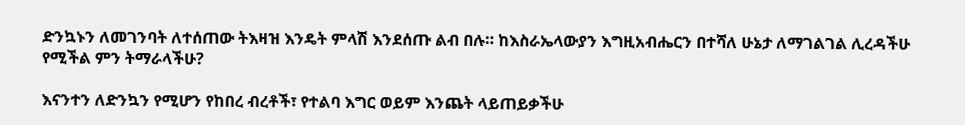ድንኳኑን ለመገንባት ለተሰጠው ትእዛዝ እንዴት ምላሽ እንደሰጡ ልብ በሉ። ከእስራኤላውያን እግዚአብሔርን በተሻለ ሁኔታ ለማገልገል ሊረዳችሁ የሚችል ምን ትማራላችሁ?

እናንተን ለድንኳን የሚሆን የከበረ ብረቶች፣ የተልባ እግር ወይም እንጨት ላይጠይቃችሁ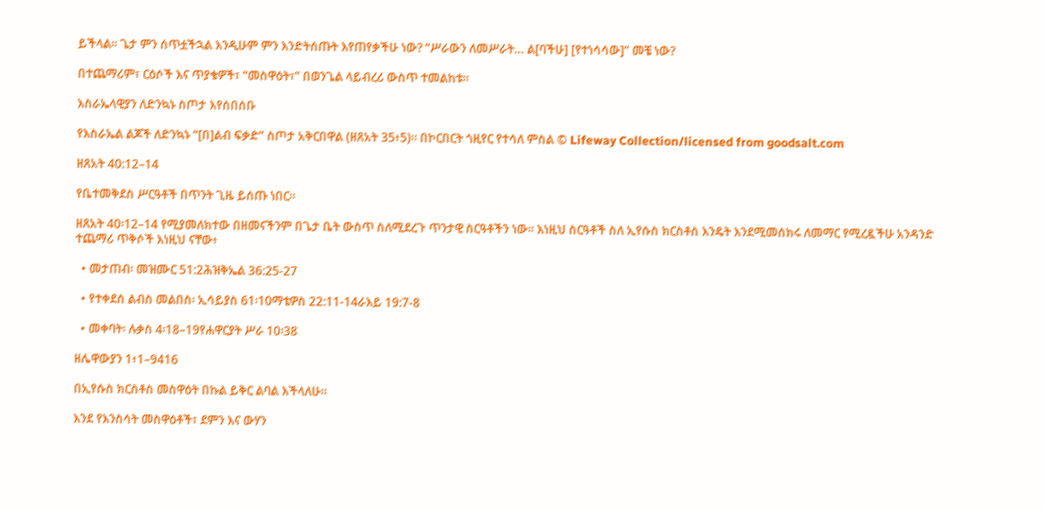ይችላል። ጌታ ምን ሰጥቷችኋል እንዲሁም ምን እንድትሰጡት እየጠየቃችሁ ነው? “ሥራውን ለመሥራት… ል[ባችሁ] [የተነሳሳው]” መቼ ነው?

በተጨማሪም፣ ርዕሶች እና ጥያቄዎች፣ “መስዋዕት፣” በወንጌል ላይብረሪ ውስጥ ተመልከቱ።

እስራኤላዊያን ለድንኳኑ ስጦታ እየሰበሰቡ

የእስራኤል ልጆች ለድንኳኑ “[በ]ልብ ፍቃድ” ስጦታ አቅርበዋል (ዘጸአት 35፥5)። በኮርበርት ጎዚየር የተሳለ ምስል © Lifeway Collection/licensed from goodsalt.com

ዘጸአት 40:12–14

የቤተመቅደስ ሥርዓቶች በጥንት ጊዜ ይሰጡ ነበር።

ዘጸአት 40፡12–14 የሚያመለክተው በዘመናችንም በጌታ ቤት ውስጥ ስለሚደረጉ ጥንታዊ ስርዓቶችን ነው። እነዚህ ስርዓቶች ስለ ኢየሱስ ክርስቶስ እንዴት እንደሚመሰክሩ ለመማር የሚረዷችሁ አንዳንድ ተጨማሪ ጥቅሶች እነዚህ ናቸው፥

  • መታጠብ፡ መዝሙር 51:2ሕዝቅኤል 36:25-27

  • የተቀደሰ ልብስ መልበስ፡ ኢሳይያስ 61፡10ማቴዎስ 22:11-14ራእይ 19:7-8

  • መቀባት፡ ሉቃስ 4፡18–19የሐዋርያት ሥራ 10፡38

ዘሌዋውያን 1፥1–9416

በኢየሱስ ክርስቶስ መስዋዕት በኩል ይቅር ልባል እችላለሁ።

እንደ የእንስሳት መስዋዕቶች፣ ደምን እና ውሃን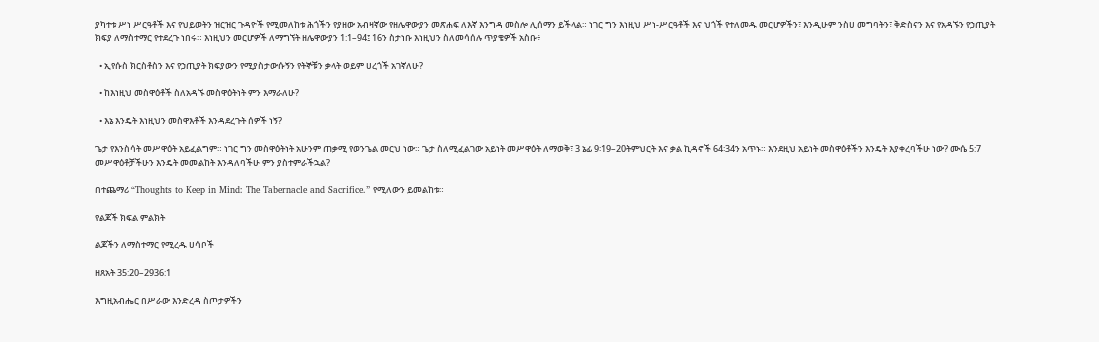ያካተቱ ሥነ ሥርዓቶች እና የህይወትን ዝርዝር ጉዳዮች የሚመለከቱ ሕጎችን የያዘው አብዛኛው የዘሌዋውያን መጽሐፍ ለእኛ እንግዳ መስሎ ሊሰማን ይችላል። ነገር ግን እነዚህ ሥነ-ሥርዓቶች እና ህጎች የተለመዱ መርሆዎችን፣ እንዲሁም ንስሀ መግባትን፣ ቅድስናን እና የአዳኙን የኃጢያት ክፍያ ለማስተማር የተደረጉ ነበሩ። እነዚህን መርሆዎች ለማግኘት ዘሌዋውያን 1:1–94፤ 16ን ስታነቡ እነዚህን ስለመሳሰሉ ጥያቄዎች አስቡ፥

  • ኢየሱስ ክርስቶስን እና የኃጢያት ክፍያውን የሚያስታውሱኝን የትኞቹን ቃላት ወይም ሀረጎች አገኛለሁ?

  • ከእነዚህ መስዋዕቶች ስለአዳኙ መስዋዕትነት ምን እማራለሁ?

  • እኔ እንዴት እነዚህን መስዋእቶች እንዳደረጉት ሰዎች ነኝ?

ጌታ የእንስሳት መሥዋዕት አይፈልግም። ነገር ግን መስዋዕትነት አሁንም ጠቃሚ የወንጌል መርህ ነው። ጌታ ስለሚፈልገው አይነት መሥዋዕት ለማወቅ፣ 3 ኔፊ 9፡19–20ትምህርት እና ቃል ኪዳኖች 64፡34ን አጥኑ። እንደዚህ አይነት መስዋዕቶችን እንዴት እያቀረባችሁ ነው? ሙሴ 5:7 መሥዋዕቶቻችሁን እንዴት መመልከት እንዳለባችሁ ምን ያስተምራችኋል?

በተጨማሪ “Thoughts to Keep in Mind: The Tabernacle and Sacrifice.” የሚለውን ይመልከቱ።

የልጆች ክፍል ምልክት

ልጆችን ለማስተማር የሚረዱ ሀሳቦች

ዘጸአት 35:20–2936:1

እግዚአብሔር በሥራው እንድረዳ ስጦታዎችን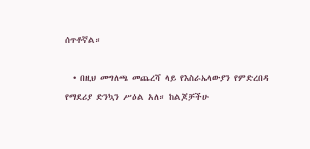ሰጥቶኛል።

  • በዚህ መግለጫ መጨረሻ ላይ የእስራኤላውያን የምድረበዳ የማደሪያ ድንኳን ሥዕል አለ። ከልጆቻችሁ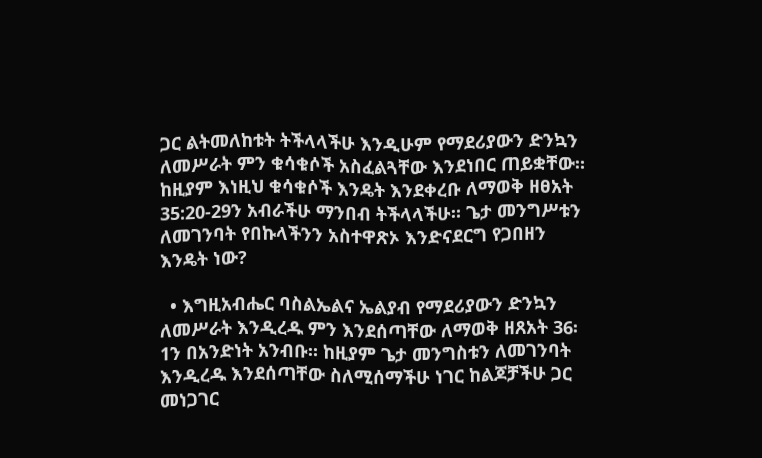ጋር ልትመለከቱት ትችላላችሁ እንዲሁም የማደሪያውን ድንኳን ለመሥራት ምን ቁሳቁሶች አስፈልጓቸው እንደነበር ጠይቋቸው። ከዚያም እነዚህ ቁሳቁሶች እንዴት እንደቀረቡ ለማወቅ ዘፀአት 35:20-29ን አብራችሁ ማንበብ ትችላላችሁ። ጌታ መንግሥቱን ለመገንባት የበኩላችንን አስተዋጽኦ እንድናደርግ የጋበዘን እንዴት ነው?

  • እግዚአብሔር ባስልኤልና ኤልያብ የማደሪያውን ድንኳን ለመሥራት እንዲረዱ ምን እንደሰጣቸው ለማወቅ ዘጸአት 36፡1ን በአንድነት አንብቡ። ከዚያም ጌታ መንግስቱን ለመገንባት እንዲረዱ እንደሰጣቸው ስለሚሰማችሁ ነገር ከልጆቻችሁ ጋር መነጋገር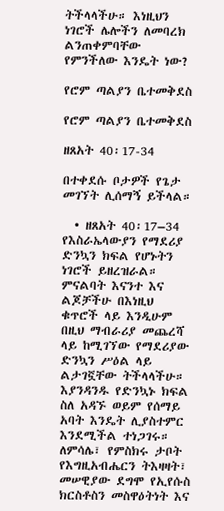ትችላላችሁ። እነዚህን ነገሮች ሌሎችን ለመባረክ ልንጠቀምባቸው የምንችለው እንዴት ነው?

የሮም ጣልያን ቤተመቅደስ

የሮም ጣልያን ቤተመቅደስ

ዘጸአት 40፡17-34

በተቀደሱ ቦታዎች የጌታ መገኘት ሊሰማኝ ይችላል።

  • ዘጸአት 40፡17–34 የእስራኤላውያን የማደሪያ ድንኳን ክፍል የሆኑትን ነገሮች ይዘረዝራል። ምናልባት እናንተ እና ልጆቻችሁ በእነዚህ ቁጥሮች ላይ እንዲሁም በዚህ ማብራሪያ መጨረሻ ላይ ከሚገኘው የማደሪያው ድንኳን ሥዕል ላይ ልታገኟቸው ትችላላችሁ። እያንዳንዱ የድንኳኑ ክፍል ስለ አዳኙ ወይም የሰማይ አባት እንዴት ሊያስተምር እንደሚችል ተነጋገሩ። ለምሳሌ፣ የምስክሩ ታቦት የእግዚአብሔርን ትእዛዛት፣ መሠዊያው ደግሞ የኢየሱስ ክርስቶስን መስዋዕትነት እና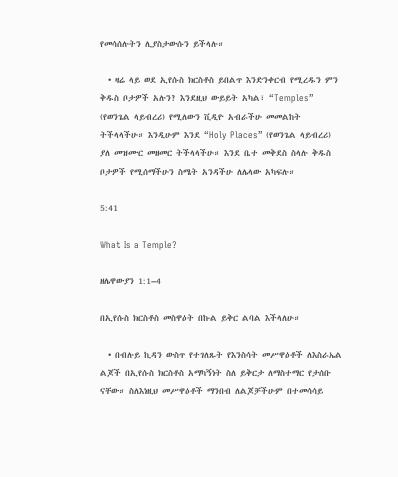የመሳሰሉትን ሊያስታውሱን ይችላሉ።

  • ዛሬ ላይ ወደ ኢየሱስ ክርስቶስ ይበልጥ እንድንቀርብ የሚረዱን ምን ቅዱስ ቦታዎች አሉን? እንደዚህ ውይይት አካል፣ “Temples” (የወንጌል ላይብረሪ) የሚለውን ቪዲዮ አብራችሁ መመልከት ትችላላችሁ። እንዲሁም እንደ “Holy Places” (የወንጌል ላይብረሪ) ያለ መዝሙር መዘመር ትችላላችሁ። እንደ ቤተ መቅደስ ስላሉ ቅዱስ ቦታዎች የሚሰማችሁን ስሜት አንዳችሁ ለሌላው አካፍሉ።

5:41

What Is a Temple?

ዘሌዋውያን 1:1–4

በኢየሱስ ክርስቶስ መስዋዕት በኩል ይቅር ልባል እችላለሁ።

  • በብሉይ ኪዳን ውስጥ የተገለጹት የእንስሳት መሥዋዕቶች ለእስራኤል ልጆች በኢየሱስ ክርስቶስ አማካኝነት ስለ ይቅርታ ለማስተማር የታሰቡ ናቸው። ስለእነዚህ መሥዋዕቶች ማንበብ ለልጆቻችሁም በተመሳሳይ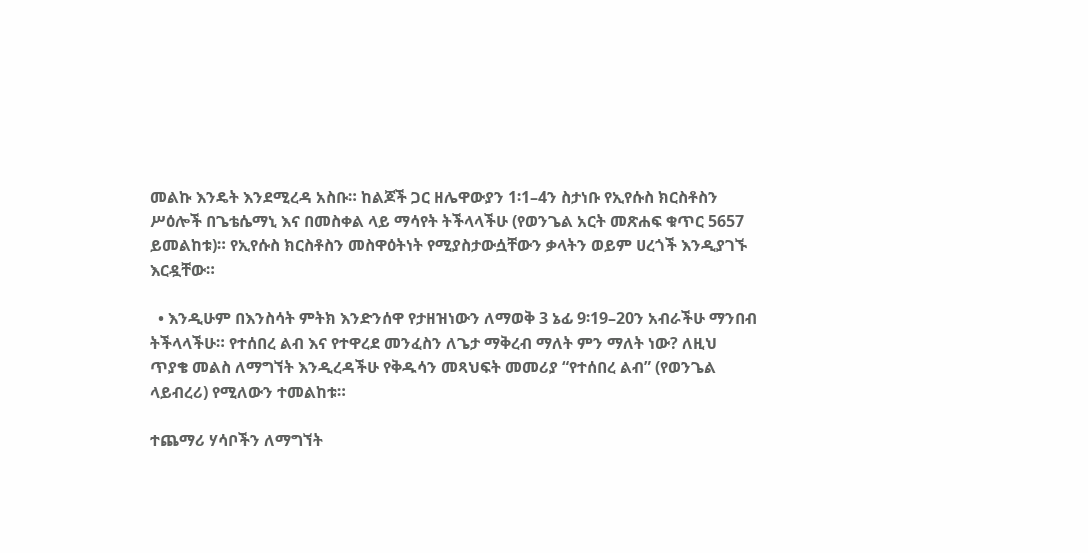መልኩ እንዴት እንደሚረዳ አስቡ። ከልጆች ጋር ዘሌዋውያን 1፡1–4ን ስታነቡ የኢየሱስ ክርስቶስን ሥዕሎች በጌቴሴማኒ እና በመስቀል ላይ ማሳየት ትችላላችሁ (የወንጌል አርት መጽሐፍ ቁጥር 5657 ይመልከቱ)። የኢየሱስ ክርስቶስን መስዋዕትነት የሚያስታውሷቸውን ቃላትን ወይም ሀረጎች እንዲያገኙ እርዷቸው።

  • እንዲሁም በእንስሳት ምትክ እንድንሰዋ የታዘዝነውን ለማወቅ 3 ኔፊ 9፡19–20ን አብራችሁ ማንበብ ትችላላችሁ። የተሰበረ ልብ እና የተዋረደ መንፈስን ለጌታ ማቅረብ ማለት ምን ማለት ነው? ለዚህ ጥያቄ መልስ ለማግኘት እንዲረዳችሁ የቅዱሳን መጻህፍት መመሪያ “የተሰበረ ልብ” (የወንጌል ላይብረሪ) የሚለውን ተመልከቱ።

ተጨማሪ ሃሳቦችን ለማግኘት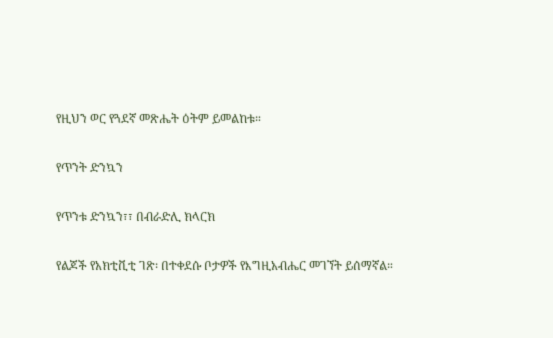የዚህን ወር የጓደኛ መጽሔት ዕትም ይመልከቱ።

የጥንት ድንኳን

የጥንቱ ድንኳን፣፣ በብራድሊ ክላርክ

የልጆች የአክቲቪቲ ገጽ፡ በተቀደሱ ቦታዎች የእግዚአብሔር መገኘት ይሰማኛል።